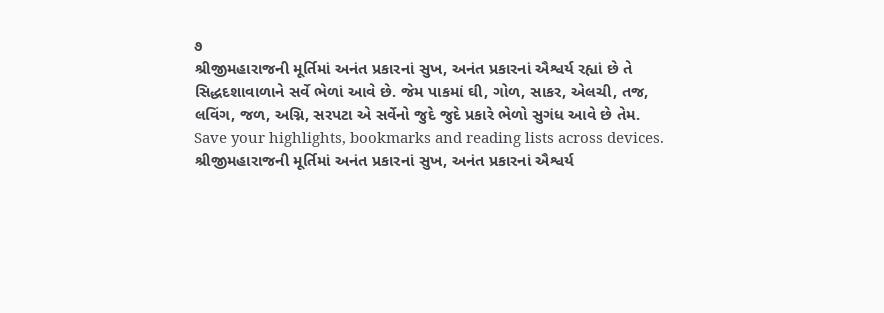૭
શ્રીજીમહારાજની મૂર્તિમાં અનંત પ્રકારનાં સુખ, અનંત પ્રકારનાં ઐશ્વર્ય રહ્યાં છે તે સિદ્ધદશાવાળાને સર્વે ભેળાં આવે છે. જેમ પાકમાં ઘી, ગોળ, સાકર, એલચી, તજ, લવિંગ, જળ, અગ્નિ, સરપટા એ સર્વેનો જુદે જુદે પ્રકારે ભેળો સુગંધ આવે છે તેમ.
Save your highlights, bookmarks and reading lists across devices.
શ્રીજીમહારાજની મૂર્તિમાં અનંત પ્રકારનાં સુખ, અનંત પ્રકારનાં ઐશ્વર્ય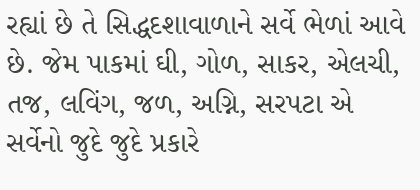રહ્યાં છે તે સિદ્ધદશાવાળાને સર્વે ભેળાં આવે છે. જેમ પાકમાં ઘી, ગોળ, સાકર, એલચી, તજ, લવિંગ, જળ, અગ્નિ, સરપટા એ સર્વેનો જુદે જુદે પ્રકારે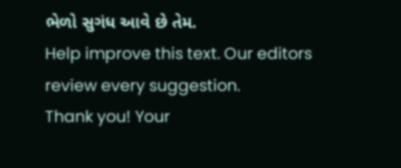ભેળો સુગંધ આવે છે તેમ.
Help improve this text. Our editors review every suggestion.
Thank you! Your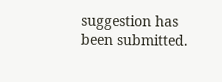suggestion has been submitted.